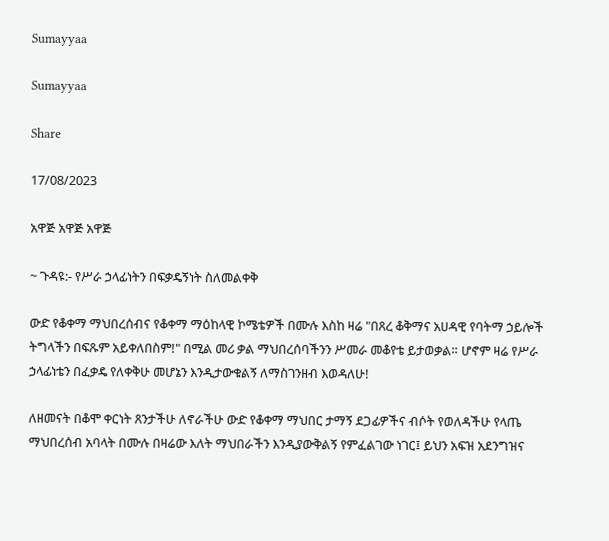Sumayyaa

Sumayyaa

Share

17/08/2023

አዋጅ አዋጅ አዋጅ

~ ጉዳዩ:- የሥራ ኃላፊነትን በፍቃዴኝነት ስለመልቀቅ

ውድ የቆቀማ ማህበረሰብና የቆቀማ ማዕከላዊ ኮሜቴዎች በሙሉ እስከ ዛሬ "በጸረ ቆቅማና አሀዳዊ የባትማ ኃይሎች ትግላችን በፍጹም አይቀለበስም!" በሚል መሪ ቃል ማህበረሰባችንን ሥመራ መቆየቴ ይታወቃል። ሆኖም ዛሬ የሥራ ኃላፊነቴን በፈቃዴ የለቀቅሁ መሆኔን እንዲታውቁልኝ ለማስገንዘብ እወዳለሁ!

ለዘመናት በቆሞ ቀርነት ጸንታችሁ ለኖራችሁ ውድ የቆቀማ ማህበር ታማኝ ደጋፊዎችና ብሶት የወለዳችሁ የላጤ ማህበረሰብ አባላት በሙሉ በዛሬው እለት ማህበራችን እንዲያውቅልኝ የምፈልገው ነገር፤ ይህን አፍዝ አደንግዝና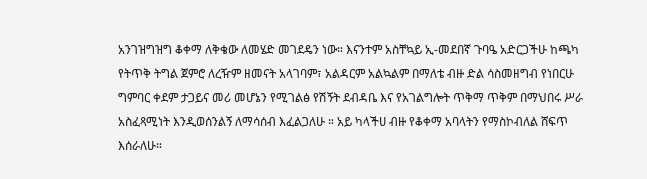አንገዝግዝግ ቆቀማ ለቅቄው ለመሄድ መገደዴን ነው። እናንተም አስቸኳይ ኢ-መደበኛ ጉባዔ አድርጋችሁ ከጫካ የትጥቅ ትግል ጀምሮ ለረዥም ዘመናት አላገባም፣ አልዳርም አልኳልም በማለቴ ብዙ ድል ሳስመዘግብ የነበርሁ ግምባር ቀደም ታጋይና መሪ መሆኔን የሚገልፅ የሽኝት ደብዳቤ እና የአገልግሎት ጥቅማ ጥቅም በማህበሩ ሥራ አስፈጻሚነት እንዲወሰንልኝ ለማሳሰብ እፈልጋለሁ ። አይ ካላችሀ ብዙ የቆቀማ አባላትን የማስኮብለል ሸፍጥ እሰራለሁ።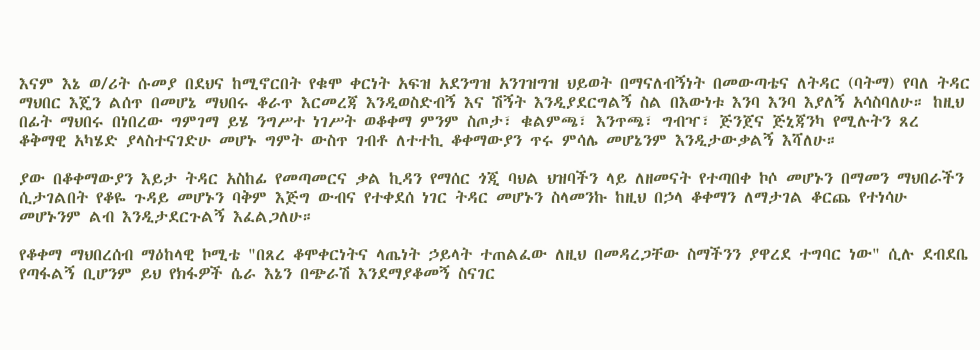እናም እኔ ወ/ሪት ሱመያ በደህና ከሚኖርበት የቁሞ ቀርነት አፍዝ አደንግዝ አንገዝግዝ ህይወት በማናለብኝነት በመውጣቴና ለትዳር (ባትማ) የባለ ትዳር ማህበር እጄን ልሰጥ በመሆኔ ማህበሩ ቆራጥ እርመረጃ እንዲወስድብኝ እና ሽኝት እንዲያደርግልኝ ስል በእውነቱ እንባ እንባ እያለኝ አሳስባለሁ። ከዚህ በፊት ማህበሩ በነበረው ግምገማ ይሄ ንግሥተ ነገሥት ወቆቀማ ምንም ስጦታ፣ ቁልምጫ፣ እንጥጫ፣ ግብዣ፣ ጅንጀና ጅኒጃንካ የሚሉትን ጸረ ቆቅማዊ አካሄድ ያላስተናገድሁ መሆኑ ግምት ውስጥ ገብቶ ለተተኪ ቆቀማውያን ጥሩ ምሳሌ መሆኔንም እንዲታውቃልኝ እሻለሁ።

ያው በቆቀማውያን እይታ ትዳር አስከፊ የመጣመርና ቃል ኪዳን የማሰር ጎጂ ባህል ህዝባችን ላይ ለዘመናት የተጣበቀ ኮሶ መሆኑን በማመን ማህበራችን ሲታገልበት የቆዬ ጉዳይ መሆኑን ባቅም እጅግ ውብና የተቀደሰ ነገር ትዳር መሆኑን ስላመንኩ ከዚህ በኃላ ቆቀማን ለማታገል ቆርጨ የተነሳሁ መሆኑንም ልብ እንዲታደርጉልኝ እፈልጋለሁ።

የቆቀማ ማህበረሰብ ማዕከላዊ ኮሚቴ "በጸረ ቆሞቀርነትና ላጤነት ኃይላት ተጠልፈው ለዚህ በመዳረጋቸው ስማችንን ያዋረደ ተግባር ነው" ሲሉ ደብደቤ የጣፋልኝ ቢሆንም ይህ የክፋዎች ሴራ እኔን በጭራሽ እንደማያቆመኝ ስናገር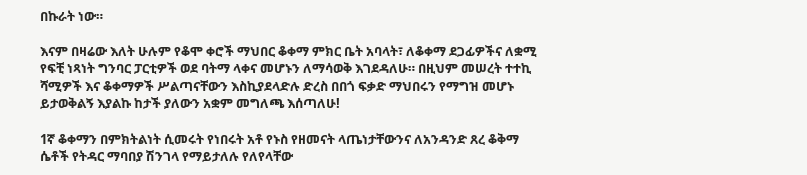በኩራት ነው።

እናም በዛሬው እለት ሁሉም የቆሞ ቀሮች ማህበር ቆቀማ ምክር ቤት አባላት፣ ለቆቀማ ደጋፊዎችና ለቋሚ የፍቺ ነጻነት ግንባር ፓርቲዎች ወደ ባትማ ላቀና መሆኑን ለማሳወቅ እገደዳለሁ። በዚህም መሠረት ተተኪ ሻሚዎች እና ቆቀማዎች ሥልጣናቸውን እስኪያደላድሉ ድረስ በበጎ ፍቃድ ማህበሩን የማግዝ መሆኑ ይታወቅልኝ እያልኩ ከታች ያለውን አቋም መግለጫ እሰጣለሁ!

1ኛ ቆቀማን በምክትልነት ሲመሩት የነበሩት አቶ የኑስ የዘመናት ላጤነታቸውንና ለአንዳንድ ጸረ ቆቅማ ሴቶች የትዳር ማባበያ ሽንገላ የማይታለሉ የለየላቸው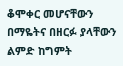ቆሞቀር መሆናቸውን በማዬትና በዘርፉ ያላቸውን ልምድ ከግምት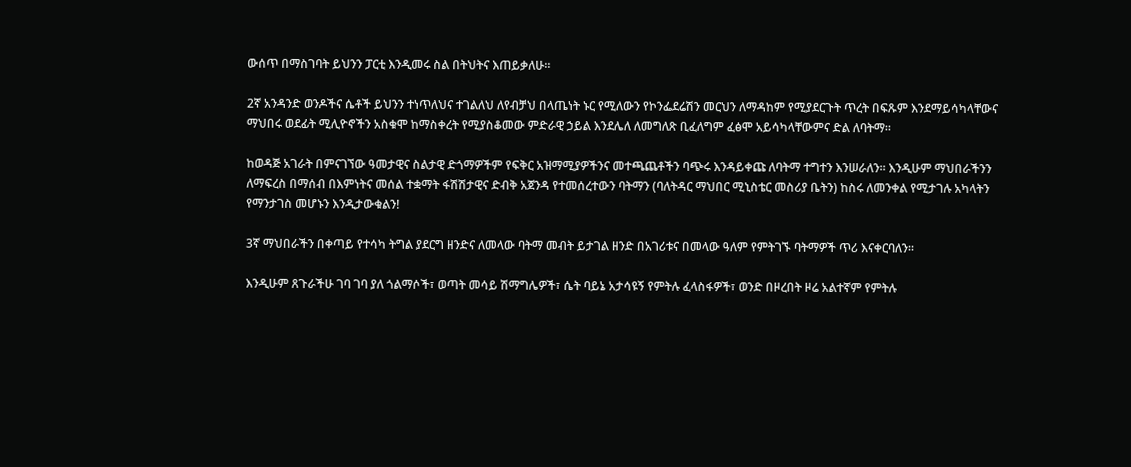ውሰጥ በማስገባት ይህንን ፓርቲ እንዲመሩ ስል በትህትና እጠይቃለሁ።

2ኛ አንዳንድ ወንዶችና ሴቶች ይህንን ተነጥለህና ተገልለህ ለየብቻህ በላጤነት ኑር የሚለውን የኮንፌደሬሽን መርህን ለማዳከም የሚያደርጉት ጥረት በፍጹም እንደማይሳካላቸውና ማህበሩ ወደፊት ሚሊዮኖችን አስቁሞ ከማስቀረት የሚያስቆመው ምድራዊ ኃይል እንደሌለ ለመግለጽ ቢፈለግም ፈፅሞ አይሳካላቸውምና ድል ለባትማ።

ከወዳጅ አገራት በምናገኘው ዓመታዊና ስልታዊ ድጎማዎችም የፍቅር አዝማሚያዎችንና መተጫጨቶችን ባጭሩ እንዳይቀጩ ለባትማ ተግተን እንሠራለን። እንዲሁም ማህበራችንን ለማፍረስ በማሰብ በእምነትና መሰል ተቋማት ፋሽሽታዊና ድብቅ አጀንዳ የተመሰረተውን ባትማን (ባለትዳር ማህበር ሚኒስቴር መስሪያ ቤትን) ከስሩ ለመንቀል የሚታገሉ አካላትን የማንታገስ መሆኑን እንዲታውቁልን!

3ኛ ማህበራችን በቀጣይ የተሳካ ትግል ያደርግ ዘንድና ለመላው ባትማ መብት ይታገል ዘንድ በአገሪቱና በመላው ዓለም የምትገኙ ባትማዎች ጥሪ እናቀርባለን።

እንዲሁም ጸጉራችሁ ገባ ገባ ያለ ጎልማሶች፣ ወጣት መሳይ ሽማግሌዎች፣ ሴት ባይኔ አታሳዩኝ የምትሉ ፈላስፋዎች፣ ወንድ በዞረበት ዞሬ አልተኛም የምትሉ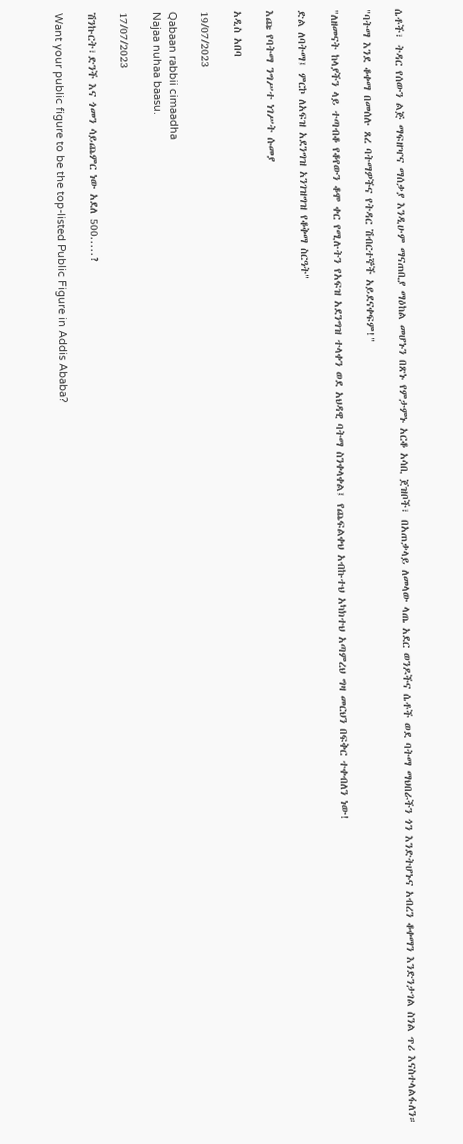ሴቶች፣ ትዳር የሰውን ልጅ ማፍዘዣና ማሰቃያ እንዲሁም ማናጠቢያ ማዕከል መሆኑን በጽኑ የምታምኑ አርቆ አሳቢ ጀዝቦች፣ በአጠቃላይ ለመላው ላጤ አደር ወንዶችና ሴቶች ወደ ባትማ ማህበራችን ጎን እንድትሆኑና አብረን ቆቀማን እንድንታገል ስንል ጥሪ እናስተላልፋለን።

"ባትማ እንደ ቆቀማ በመሰሉ ጸረ ባትማዎችና የትዳር ሽብርተኞች አይደናቀፍም!"

"ለዘመናት ከላያችን ላይ ተጣብቆ የቆየውን ቆሞ ቀር የሚሉትን የአፍዝ አደንግዝ ተላቀን ወደ አህዳዊ ባትማ ስንቀላቀል፤ የጨፍልቀህ አብኩተህ አካክተህ አጣምረህ ግዛ መርህን በፍቅር ተቀብለን ነው!

ድል ለባትማ፤ ምርኮ ለአፍዝ አደንግዝ አንገዝግዝ የቆቅማ ስርዓት"

እጩ የባትማ ንግሥተ ነገሥት ሱመያ

አዲስ አበባ

19/07/2023

Qabaan rabbii cimaadha
Najaa nuhaa baasu.

17/07/2023

ሽንኩርት፣ድንች እና ጎመን ሳይጨምር ነው አደለ 500.....?

Want your public figure to be the top-listed Public Figure in Addis Ababa?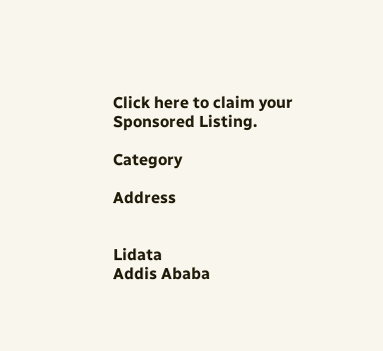Click here to claim your Sponsored Listing.

Category

Address


Lidata
Addis Ababa